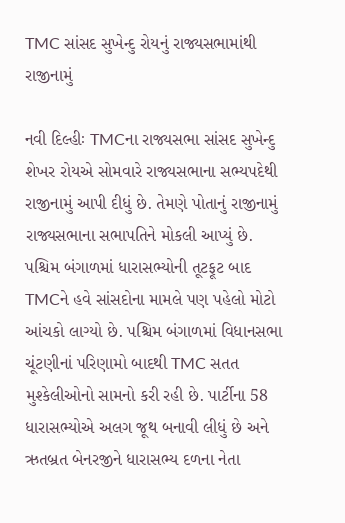TMC સાંસદ સુખેન્દુ રોયનું રાજ્યસભામાંથી રાજીનામું

નવી દિલ્હીઃ TMCના રાજ્યસભા સાંસદ સુખેન્દુ શેખર રોયએ સોમવારે રાજ્યસભાના સભ્યપદેથી રાજીનામું આપી દીધું છે. તેમણે પોતાનું રાજીનામું રાજ્યસભાના સભાપતિને મોકલી આપ્યું છે. પશ્ચિમ બંગાળમાં ધારાસભ્યોની તૂટફૂટ બાદ TMCને હવે સાંસદોના મામલે પણ પહેલો મોટો આંચકો લાગ્યો છે. પશ્ચિમ બંગાળમાં વિધાનસભા ચૂંટણીનાં પરિણામો બાદથી TMC સતત મુશ્કેલીઓનો સામનો કરી રહી છે. પાર્ટીના 58 ધારાસભ્યોએ અલગ જૂથ બનાવી લીધું છે અને ઋતબ્રત બેનરજીને ધારાસભ્ય દળના નેતા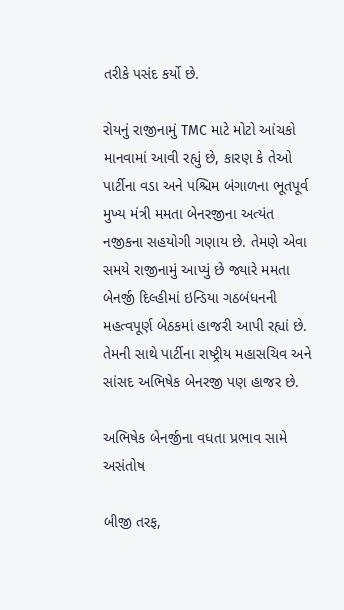તરીકે પસંદ કર્યો છે.

રોયનું રાજીનામું TMC માટે મોટો આંચકો માનવામાં આવી રહ્યું છે, કારણ કે તેઓ પાર્ટીના વડા અને પશ્ચિમ બંગાળના ભૂતપૂર્વ મુખ્ય મંત્રી મમતા બેનરજીના અત્યંત નજીકના સહયોગી ગણાય છે. તેમણે એવા સમયે રાજીનામું આપ્યું છે જ્યારે મમતા બેનર્જી દિલ્હીમાં ઇન્ડિયા ગઠબંધનની મહત્વપૂર્ણ બેઠકમાં હાજરી આપી રહ્યાં છે. તેમની સાથે પાર્ટીના રાષ્ટ્રીય મહાસચિવ અને સાંસદ અભિષેક બેનરજી પણ હાજર છે.

અભિષેક બેનર્જીના વધતા પ્રભાવ સામે અસંતોષ

બીજી તરફ,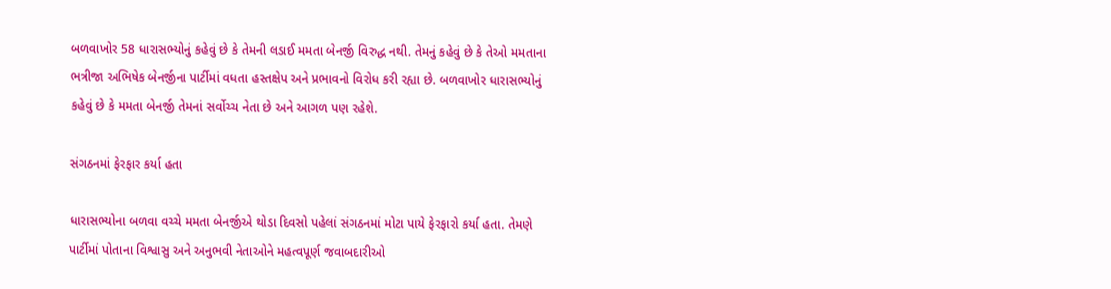બળવાખોર 58 ધારાસભ્યોનું કહેવું છે કે તેમની લડાઈ મમતા બેનર્જી વિરુદ્ધ નથી. તેમનું કહેવું છે કે તેઓ મમતાના ભત્રીજા અભિષેક બેનર્જીના પાર્ટીમાં વધતા હસ્તક્ષેપ અને પ્રભાવનો વિરોધ કરી રહ્યા છે. બળવાખોર ધારાસભ્યોનું કહેવું છે કે મમતા બેનર્જી તેમનાં સર્વોચ્ચ નેતા છે અને આગળ પણ રહેશે.

સંગઠનમાં ફેરફાર કર્યા હતા

ધારાસભ્યોના બળવા વચ્ચે મમતા બેનર્જીએ થોડા દિવસો પહેલાં સંગઠનમાં મોટા પાયે ફેરફારો કર્યા હતા. તેમણે પાર્ટીમાં પોતાના વિશ્વાસુ અને અનુભવી નેતાઓને મહત્વપૂર્ણ જવાબદારીઓ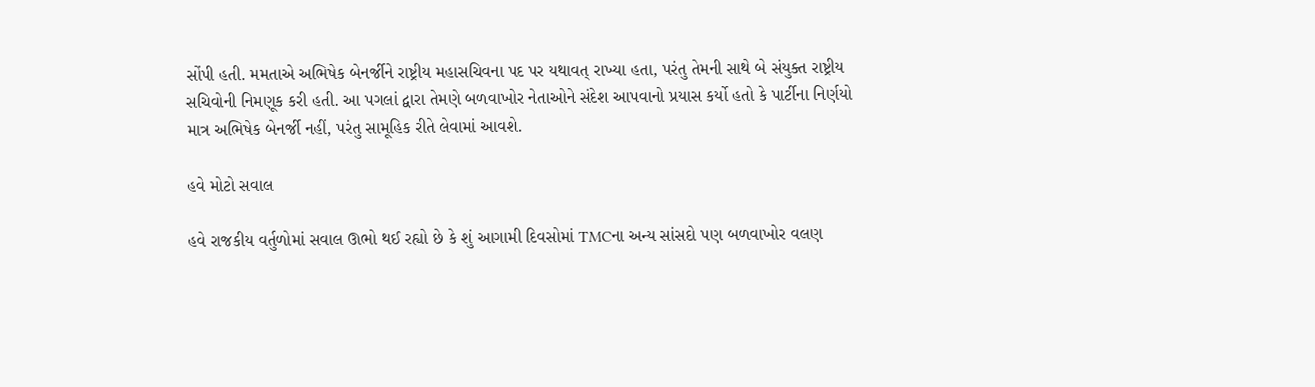સોંપી હતી. મમતાએ અભિષેક બેનર્જીને રાષ્ટ્રીય મહાસચિવના પદ પર યથાવત્ રાખ્યા હતા, પરંતુ તેમની સાથે બે સંયુક્ત રાષ્ટ્રીય સચિવોની નિમણૂક કરી હતી. આ પગલાં દ્વારા તેમણે બળવાખોર નેતાઓને સંદેશ આપવાનો પ્રયાસ કર્યો હતો કે પાર્ટીના નિર્ણયો માત્ર અભિષેક બેનર્જી નહીં, પરંતુ સામૂહિક રીતે લેવામાં આવશે.

હવે મોટો સવાલ

હવે રાજકીય વર્તુળોમાં સવાલ ઊભો થઈ રહ્યો છે કે શું આગામી દિવસોમાં TMCના અન્ય સાંસદો પણ બળવાખોર વલણ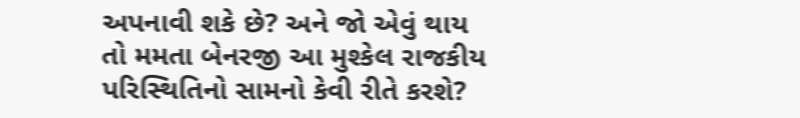અપનાવી શકે છે? અને જો એવું થાય તો મમતા બેનરજી આ મુશ્કેલ રાજકીય પરિસ્થિતિનો સામનો કેવી રીતે કરશે?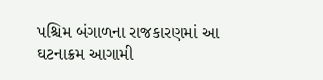પશ્ચિમ બંગાળના રાજકારણમાં આ ઘટનાક્રમ આગામી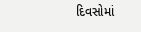દિવસોમાં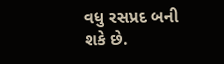વધુ રસપ્રદ બની શકે છે.